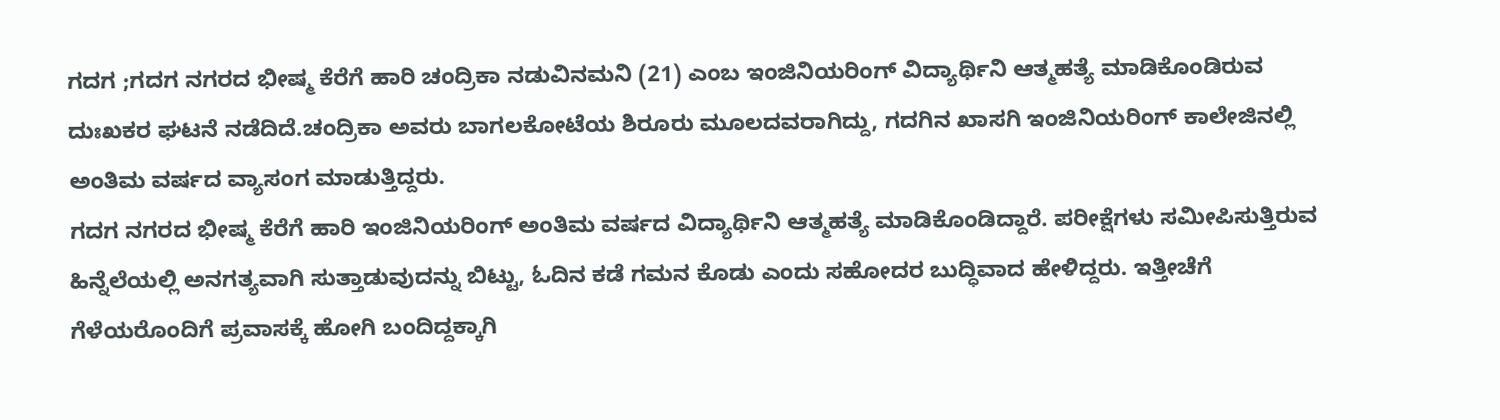ಗದಗ ;ಗದಗ ನಗರದ ಭೀಷ್ಮ ಕೆರೆಗೆ ಹಾರಿ ಚಂದ್ರಿಕಾ ನಡುವಿನಮನಿ (21) ಎಂಬ ಇಂಜಿನಿಯರಿಂಗ್ ವಿದ್ಯಾರ್ಥಿನಿ ಆತ್ಮಹತ್ಯೆ ಮಾಡಿಕೊಂಡಿರುವ ದುಃಖಕರ ಘಟನೆ ನಡೆದಿದೆ.ಚಂದ್ರಿಕಾ ಅವರು ಬಾಗಲಕೋಟೆಯ ಶಿರೂರು ಮೂಲದವರಾಗಿದ್ದು, ಗದಗಿನ ಖಾಸಗಿ ಇಂಜಿನಿಯರಿಂಗ್ ಕಾಲೇಜಿನಲ್ಲಿ ಅಂತಿಮ ವರ್ಷದ ವ್ಯಾಸಂಗ ಮಾಡುತ್ತಿದ್ದರು.
ಗದಗ ನಗರದ ಭೀಷ್ಮ ಕೆರೆಗೆ ಹಾರಿ ಇಂಜಿನಿಯರಿಂಗ್ ಅಂತಿಮ ವರ್ಷದ ವಿದ್ಯಾರ್ಥಿನಿ ಆತ್ಮಹತ್ಯೆ ಮಾಡಿಕೊಂಡಿದ್ದಾರೆ. ಪರೀಕ್ಷೆಗಳು ಸಮೀಪಿಸುತ್ತಿರುವ ಹಿನ್ನೆಲೆಯಲ್ಲಿ ಅನಗತ್ಯವಾಗಿ ಸುತ್ತಾಡುವುದನ್ನು ಬಿಟ್ಟು, ಓದಿನ ಕಡೆ ಗಮನ ಕೊಡು ಎಂದು ಸಹೋದರ ಬುದ್ಧಿವಾದ ಹೇಳಿದ್ದರು. ಇತ್ತೀಚೆಗೆ ಗೆಳೆಯರೊಂದಿಗೆ ಪ್ರವಾಸಕ್ಕೆ ಹೋಗಿ ಬಂದಿದ್ದಕ್ಕಾಗಿ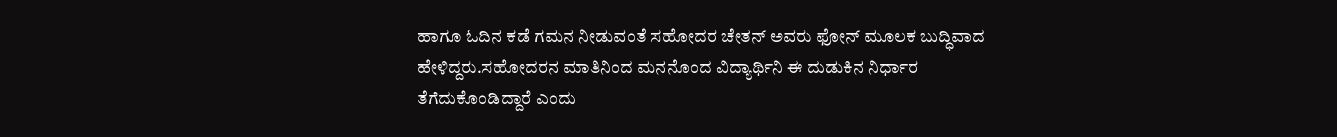ಹಾಗೂ ಓದಿನ ಕಡೆ ಗಮನ ನೀಡುವಂತೆ ಸಹೋದರ ಚೇತನ್ ಅವರು ಫೋನ್ ಮೂಲಕ ಬುದ್ಧಿವಾದ ಹೇಳಿದ್ದರು.ಸಹೋದರನ ಮಾತಿನಿಂದ ಮನನೊಂದ ವಿದ್ಯಾರ್ಥಿನಿ ಈ ದುಡುಕಿನ ನಿರ್ಧಾರ ತೆಗೆದುಕೊಂಡಿದ್ದಾರೆ ಎಂದು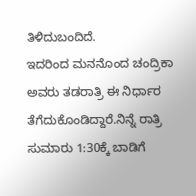ತಿಳಿದುಬಂದಿದೆ.
ಇದರಿಂದ ಮನನೊಂದ ಚಂದ್ರಿಕಾ ಅವರು ತಡರಾತ್ರಿ ಈ ನಿರ್ಧಾರ ತೆಗೆದುಕೊಂಡಿದ್ದಾರೆ.ನಿನ್ನೆ ರಾತ್ರಿ ಸುಮಾರು 1:30ಕ್ಕೆ ಬಾಡಿಗೆ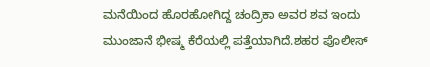ಮನೆಯಿಂದ ಹೊರಹೋಗಿದ್ದ ಚಂದ್ರಿಕಾ ಅವರ ಶವ ಇಂದು ಮುಂಜಾನೆ ಭೀಷ್ಮ ಕೆರೆಯಲ್ಲಿ ಪತ್ತೆಯಾಗಿದೆ.ಶಹರ ಪೊಲೀಸ್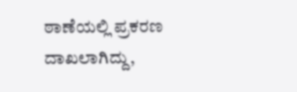ಠಾಣೆಯಲ್ಲಿ ಪ್ರಕರಣ ದಾಖಲಾಗಿದ್ದು,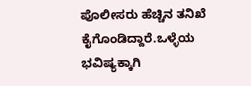ಪೊಲೀಸರು ಹೆಚ್ಚಿನ ತನಿಖೆ ಕೈಗೊಂಡಿದ್ದಾರೆ.ಒಳ್ಳೆಯ ಭವಿಷ್ಯಕ್ಕಾಗಿ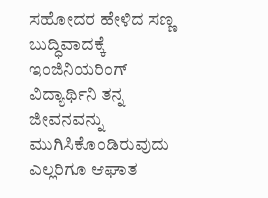ಸಹೋದರ ಹೇಳಿದ ಸಣ್ಣ ಬುದ್ಧಿವಾದಕ್ಕೆ ಇಂಜಿನಿಯರಿಂಗ್ ವಿದ್ಯಾರ್ಥಿನಿ ತನ್ನ ಜೀವನವನ್ನು ಮುಗಿಸಿಕೊಂಡಿರುವುದು ಎಲ್ಲರಿಗೂ ಆಘಾತ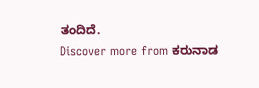ತಂದಿದೆ.
Discover more from ಕರುನಾಡ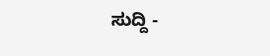ಸುದ್ದಿ -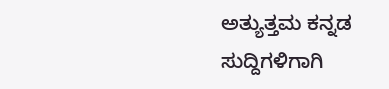ಅತ್ಯುತ್ತಮ ಕನ್ನಡ ಸುದ್ದಿಗಳಿಗಾಗಿ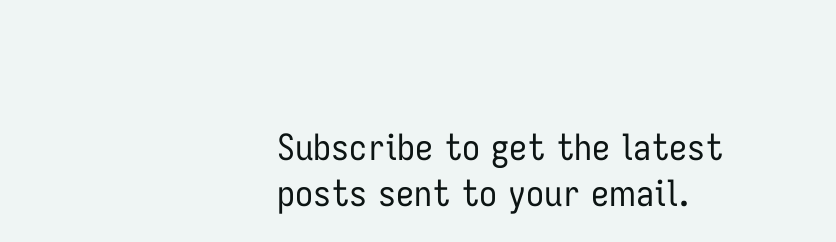Subscribe to get the latest posts sent to your email.